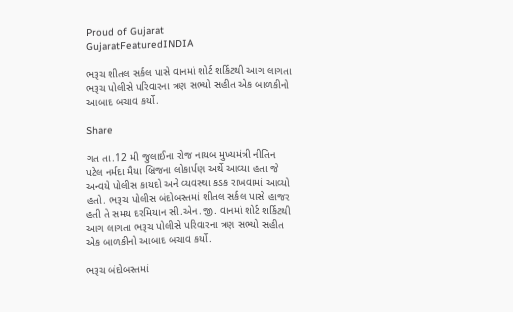Proud of Gujarat
GujaratFeaturedINDIA

ભરૂચ શીતલ સર્કલ પાસે વાનમાં શોર્ટ શર્કિટથી આગ લાગતા ભરૂચ પોલીસે પરિવારના ત્રણ સભ્યો સહીત એક બાળકીનો આબાદ બચાવ કર્યો.

Share

ગત તા.12 મી જુલાઈના રોજ નાયબ મુખ્યમંત્રી નીતિન પટેલ નર્મદા મૈયા બ્રિજના લોકાર્પણ અર્થે આવ્યા હતા જે અન્વયે પોલીસ કાયદો અને વ્યવસ્થા કડક રાખવામાં આવ્યો હતો. ભરૂચ પોલીસ બંદોબસ્તમાં શીતલ સર્કલ પાસે હાજર હતી તે સમય દરમિયાન સી.એન.જી. વાનમાં શોર્ટ શર્કિટથી આગ લાગતા ભરૂચ પોલીસે પરિવારના ત્રણ સભ્યો સહીત એક બાળકીનો આબાદ બચાવ કર્યો.

ભરૂચ બંદોબસ્તમાં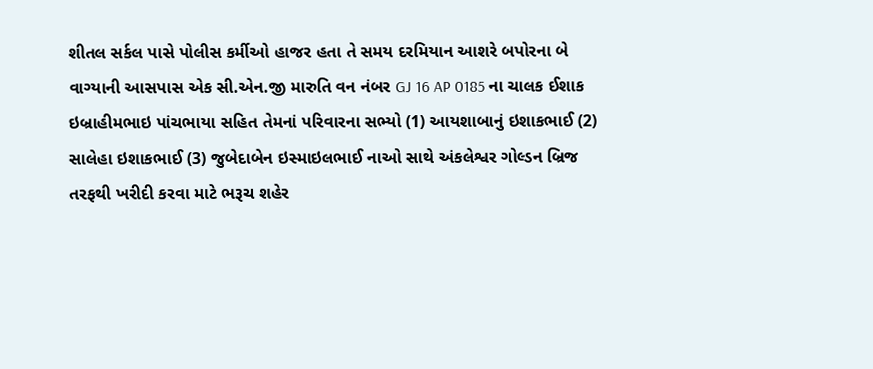શીતલ સર્કલ પાસે પોલીસ કર્મીઓ હાજર હતા તે સમય દરમિયાન આશરે બપોરના બે વાગ્યાની આસપાસ એક સી.એન.જી મારુતિ વન નંબર GJ 16 AP 0185 ના ચાલક ઈશાક ઇબ્રાહીમભાઇ પાંચભાયા સહિત તેમનાં પરિવારના સભ્યો (1) આયશાબાનું ઇશાકભાઈ (2) સાલેહા ઇશાકભાઈ (3) જુબેદાબેન ઇસ્માઇલભાઈ નાઓ સાથે અંકલેશ્વર ગોલ્ડન બ્રિજ તરફથી ખરીદી કરવા માટે ભરૂચ શહેર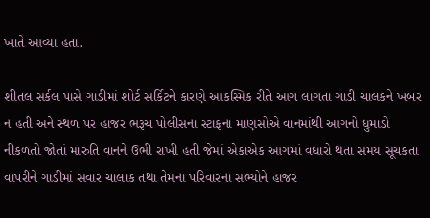ખાતે આવ્યા હતા.

શીતલ સર્કલ પાસે ગાડીમાં શોર્ટ સર્કિટને કારણે આકસ્મિક રીતે આગ લાગતા ગાડી ચાલકને ખબર ન હતી અને સ્થળ પર હાજર ભરૂચ પોલીસના સ્ટાફના માણસોએ વાનમાંથી આગનો ધુમાડો નીકળતો જોતાં મારુતિ વાનને ઉભી રાખી હતી જેમાં એકાએક આગમાં વધારો થતા સમય સૂચકતા વાપરીને ગાડીમાં સવાર ચાલાક તથા તેમના પરિવારના સભ્યોને હાજર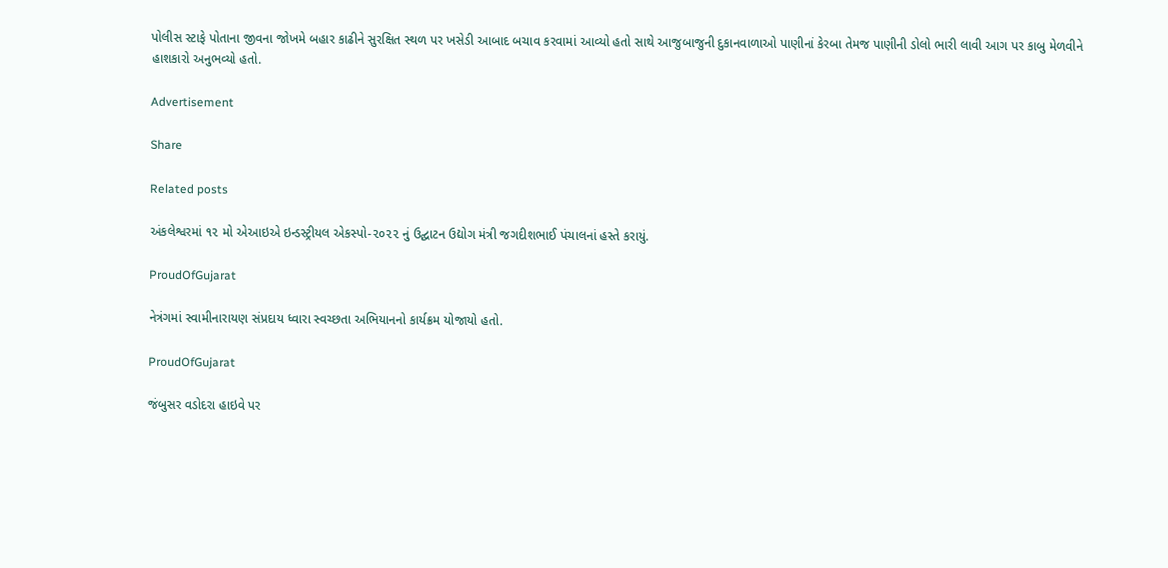પોલીસ સ્ટાફે પોતાના જીવના જોખમે બહાર કાઢીને સુરક્ષિત સ્થળ પર ખસેડી આબાદ બચાવ કરવામાં આવ્યો હતો સાથે આજુબાજુની દુકાનવાળાઓ પાણીનાં કેરબા તેમજ પાણીની ડોલો ભારી લાવી આગ પર કાબુ મેળવીને હાશકારો અનુભવ્યો હતો.

Advertisement

Share

Related posts

અંકલેશ્વરમાં ૧૨ મો એઆઇએ ઇન્ડસ્ટ્રીયલ એકસ્પો-૨૦૨૨ નું ઉદ્ઘાટન ઉદ્યોગ મંત્રી જગદીશભાઈ પંચાલનાં હસ્તે કરાયું.

ProudOfGujarat

નેત્રંગમાં સ્વામીનારાયણ સંપ્રદાય ધ્વારા સ્વચ્છતા અભિયાનનો કાર્યક્રમ યોજાયો હતો.

ProudOfGujarat

જંબુસર વડોદરા હાઇવે પર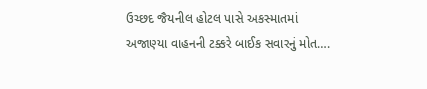ઉચ્છદ જૈયનીલ હોટલ પાસે અકસ્માતમાં અજાણ્યા વાહનની ટક્કરે બાઈક સવારનું મોત….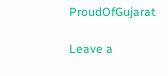ProudOfGujarat

Leave a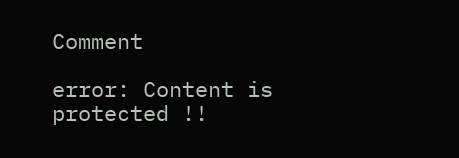Comment

error: Content is protected !!